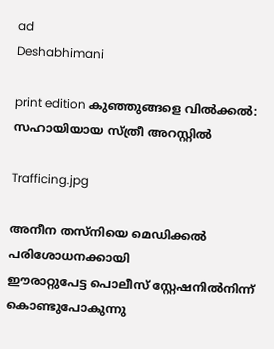ad
Deshabhimani

print edition കുഞ്ഞുങ്ങളെ വിൽക്കൽ:
സഹായിയായ സ്ത്രീ അറസ്റ്റിൽ

Trafficing.jpg

അനീന തസ്‌നിയെ മെഡിക്കൽ പരിശോധനക്കായി
ഈരാറ്റുപേട്ട പൊലീസ് സ്റ്റേഷനിൽനിന്ന് കൊണ്ടുപോകുന്നു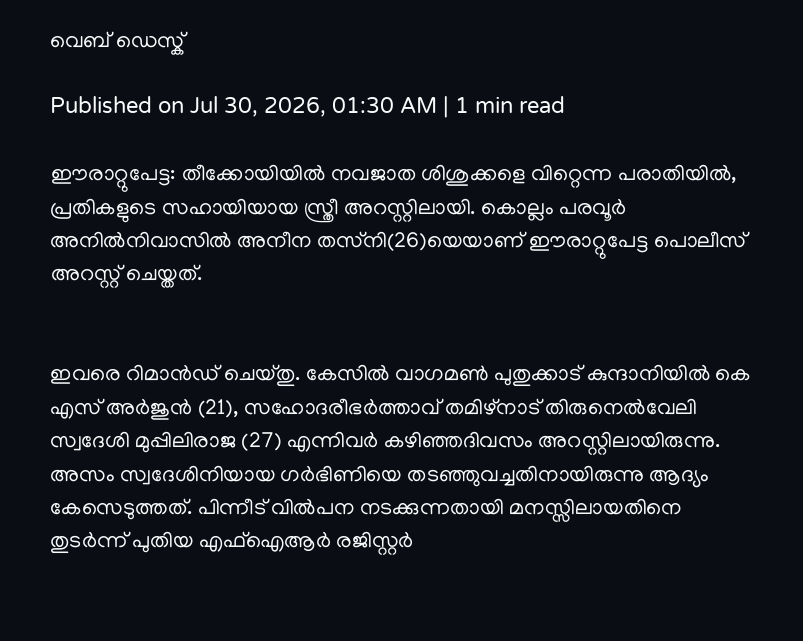വെബ് ഡെസ്ക്

Published on Jul 30, 2026, 01:30 AM | 1 min read

ഈരാറ്റുപേട്ട: തീക്കോയിയിൽ നവജാത ശിശുക്കളെ വിറ്റെന്ന പരാതിയിൽ, പ്രതികളുടെ സഹായിയായ സ്ത്രീ അറസ്റ്റിലായി. കൊല്ലം പരവൂർ അനിൽനിവാസിൽ അനീന തസ്‌നി(26)യെയാണ് ഈരാറ്റുപേട്ട പൊലീസ് അറസ്റ്റ് ചെയ്തത്.


ഇവരെ റിമാൻഡ് ചെയ്തു. കേസിൽ വാഗമൺ പുതുക്കാട് കുന്ദാനിയിൽ കെ എസ് അർജുൻ (21), സഹോദരീഭർത്താവ് തമിഴ്നാട് തിരുനെൽവേലി സ്വദേശി മുപ്പിലിരാജ (27) എന്നിവർ കഴിഞ്ഞദിവസം അറസ്റ്റിലായിരുന്നു. അസം സ്വദേശിനിയായ ഗർഭിണിയെ തടഞ്ഞുവച്ചതിനായിരുന്നു ആദ്യം കേസെടുത്തത്. പിന്നീട് വിൽപന നടക്കുന്നതായി മനസ്സിലായതിനെ തുടർന്ന് പുതിയ എഫ്ഐആർ രജിസ്റ്റർ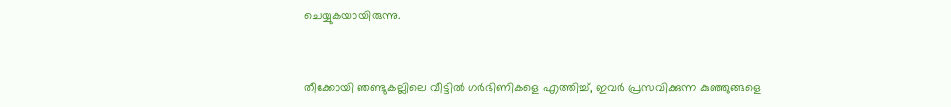ചെയ്യുകയായിരുന്നു.


തീക്കോയി ഞണ്ടുകല്ലിലെ വീട്ടിൽ ഗർഭിണികളെ എത്തിച്ച്, ഇവർ പ്രസവിക്കുന്ന കുഞ്ഞുങ്ങളെ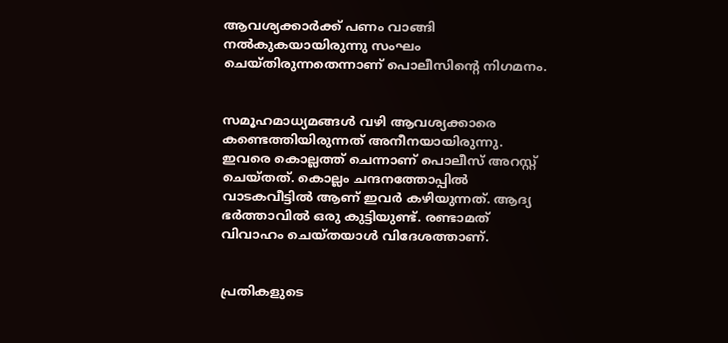ആവശ്യക്കാർക്ക് പണം വാങ്ങി നൽകുകയായിരുന്നു സംഘം ചെയ്തിരുന്നതെന്നാണ് പൊലീസിന്റെ നിഗമനം.


സമൂഹമാധ്യമങ്ങൾ വഴി ആവശ്യക്കാരെ കണ്ടെത്തിയിരുന്നത് അനീനയായിരുന്നു. ഇവരെ കൊല്ലത്ത് ചെന്നാണ് പൊലീസ് അറസ്റ്റ് ചെയ്തത്. കൊല്ലം ചന്ദനത്തോപ്പിൽ വാടകവീട്ടിൽ ആണ് ഇവർ കഴിയുന്നത്. ആദ്യ ഭർത്താവിൽ ഒരു കുട്ടിയുണ്ട്. രണ്ടാമത് വിവാഹം ചെയ്തയാൾ വിദേശത്താണ്.


പ്രതികളുടെ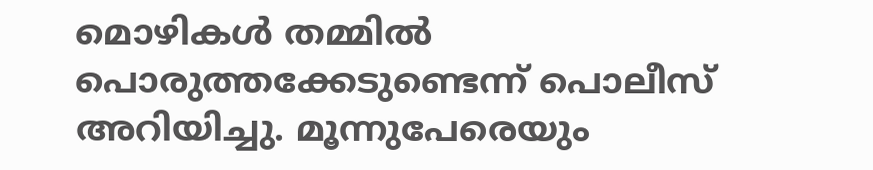മൊഴികൾ തമ്മിൽ പൊരുത്തക്കേടുണ്ടെന്ന് പൊലീസ് അറിയിച്ചു. മൂന്നുപേരെയും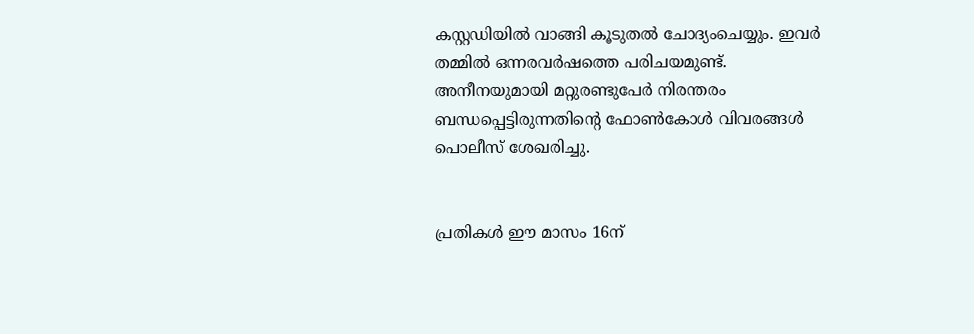കസ്റ്റഡിയിൽ വാങ്ങി കൂടുതൽ ചോദ്യംചെയ്യും. ഇവർ തമ്മിൽ ഒന്നരവർഷത്തെ പരിചയമുണ്ട്. അനീനയുമായി മറ്റുരണ്ടുപേർ നിരന്തരം ബന്ധപ്പെട്ടിരുന്നതിന്റെ ഫോൺകോൾ വിവരങ്ങൾ പൊലീസ് ശേഖരിച്ചു.


പ്രതികൾ ഈ മാസം 16ന്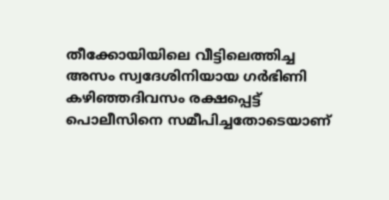തീക്കോയിയിലെ വീട്ടിലെത്തിച്ച അസം സ്വദേശിനിയായ ഗർഭിണി കഴിഞ്ഞദിവസം രക്ഷപ്പെട്ട് പൊലീസിനെ സമീപിച്ചതോടെയാണ്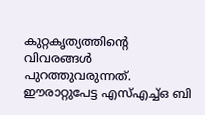കുറ്റകൃത്യത്തിന്റെ വിവരങ്ങൾ പുറത്തുവരുന്നത്. ഈരാറ്റുപേട്ട എസ്എച്ച്ഒ ബി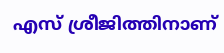എസ് ശ്രീജിത്തിനാണ്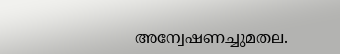അന്വേഷണച്ചുമതല.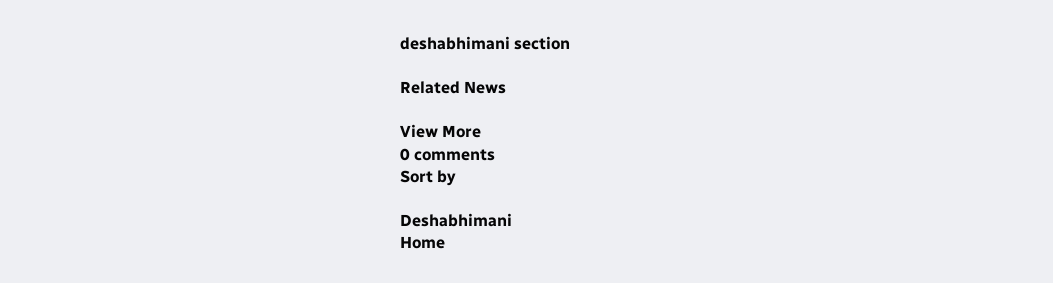deshabhimani section

Related News

View More
0 comments
Sort by

Deshabhimani
Home